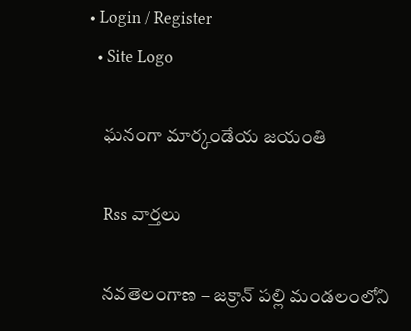• Login / Register
  • Site Logo

    ఘనంగా మార్కండేయ జయంతి

    Rss వార్తలు

    నవతెలంగాణ – జక్రాన్ పల్లి మండలంలోని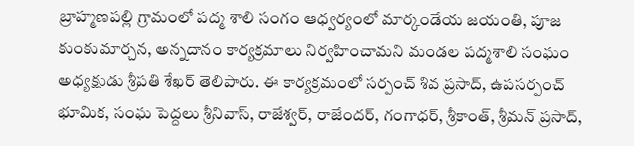బ్రాహ్మణపల్లి గ్రామంలో పద్మ శాలి సంగం ఆధ్వర్యంలో మార్కండేయ జయంతి, పూజ కుంకుమార్చన, అన్నదానం కార్యక్రమాలు నిర్వహించామని మండల పద్మశాలి సంఘం అధ్యక్షుడు శ్రీపతి శేఖర్ తెలిపారు. ఈ కార్యక్రమంలో సర్పంచ్ శివ ప్రసాద్, ఉపసర్పంచ్ భూమిక, సంఘ పెద్దలు శ్రీనివాస్, రాజేశ్వర్, రాజేందర్, గంగాధర్, శ్రీకాంత్, శ్రీమన్ ప్రసాద్,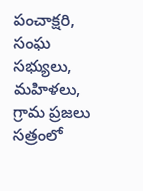పంచాక్షరి, సంఘ సభ్యులు, మహిళలు,  గ్రామ ప్రజలు సత్రంలో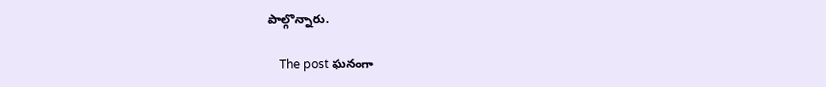పాల్గొన్నారు.

    The post ఘనంగా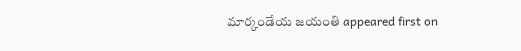మార్కండేయ జయంతి appeared first on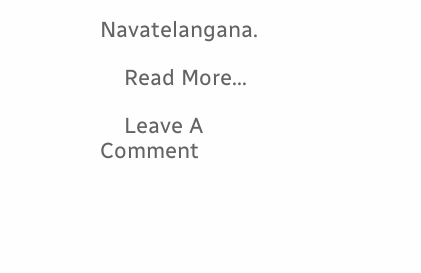Navatelangana.

    Read More...

    Leave A Comment